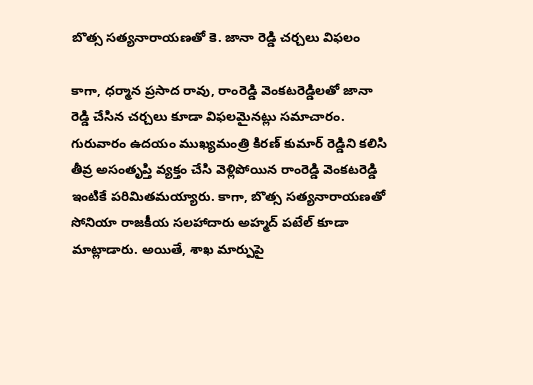బొత్స సత్యనారాయణతో కె. జానా రెడ్డి చర్చలు విఫలం

కాగా, ధర్మాన ప్రసాద రావు, రాంరెడ్డి వెంకటరెడ్డిలతో జానా రెడ్డి చేసిన చర్చలు కూడా విఫలమైనట్లు సమాచారం. గురువారం ఉదయం ముఖ్యమంత్రి కిరణ్ కుమార్ రెడ్డిని కలిసి తీవ్ర అసంతృప్తి వ్యక్తం చేసి వెళ్లిపోయిన రాంరెడ్డి వెంకటరెడ్డి ఇంటికే పరిమితమయ్యారు. కాగా, బొత్స సత్యనారాయణతో సోనియా రాజకీయ సలహాదారు అహ్మద్ పటేల్ కూడా మాట్లాడారు. అయితే, శాఖ మార్పుపై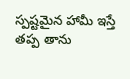స్పష్టమైన హామీ ఇస్తే తప్ప తాను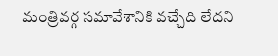మంత్రివర్గ సమావేశానికి వచ్చేది లేదని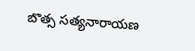బొత్స సత్యనారాయణ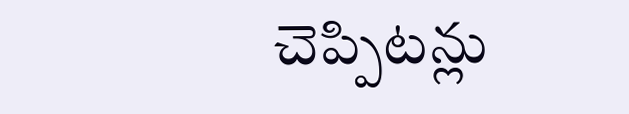చెప్పిటన్లు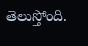తెలుస్తోంది.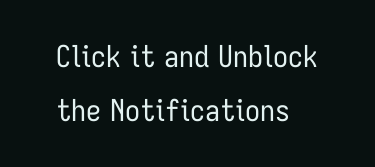Click it and Unblock the Notifications